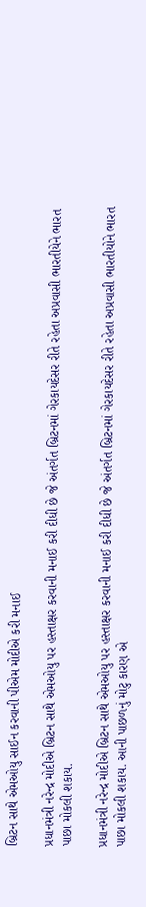બ્રિટન સાથે એમઓયુ સાઈન કરવાની પીએમ મોદીએ કરી મનાઈ

પ્રધાનમંત્રી નરેન્દ્ર મોદીએ બ્રિટન સાથે એમઓયુ પર હસ્તાક્ષર કરવાની મનાઈ કરી દીધી છે જે અંતર્ગત બ્રિટનમાં ગેરકાયદેસર રીતે રહેતા અપ્રવાસી ભારતીયેને ભારત પાછા મોકલી શકાય.

પ્રધાનમંત્રી નરેન્દ્ર મોદીએ બ્રિટન સાથે એમઓયુ પર હસ્તાક્ષર કરવાની મનાઈ કરી દીધી છે જે અંતર્ગત બ્રિટનમાં ગેરકાયદેસર રીતે રહેતા અપ્રવાસી ભારતીયોને ભારત પાછા મોકલી શકાય. આની પાછળનું મોટુ કારણ એ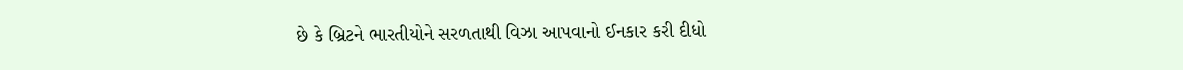છે કે બ્રિટને ભારતીયોને સરળતાથી વિઝા આપવાનો ઈનકાર કરી દીધો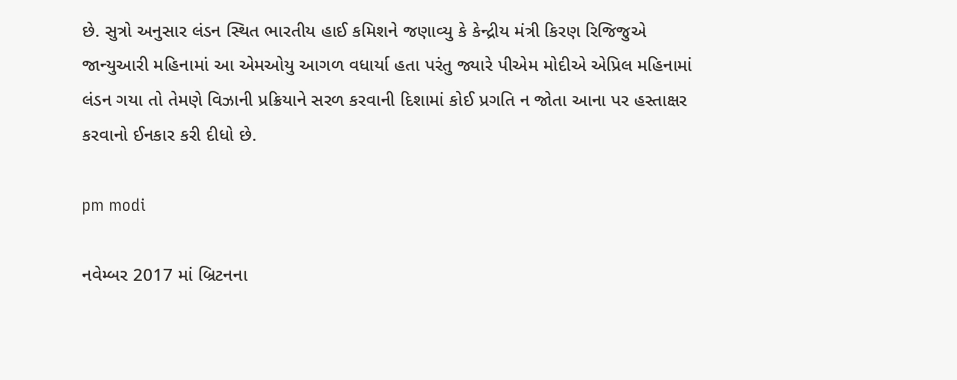છે. સુત્રો અનુસાર લંડન સ્થિત ભારતીય હાઈ કમિશને જણાવ્યુ કે કેન્દ્રીય મંત્રી કિરણ રિજિજુએ જાન્યુઆરી મહિનામાં આ એમઓયુ આગળ વધાર્યા હતા પરંતુ જ્યારે પીએમ મોદીએ એપ્રિલ મહિનામાં લંડન ગયા તો તેમણે વિઝાની પ્રક્રિયાને સરળ કરવાની દિશામાં કોઈ પ્રગતિ ન જોતા આના પર હસ્તાક્ષર કરવાનો ઈનકાર કરી દીધો છે.

pm modi

નવેમ્બર 2017 માં બ્રિટનના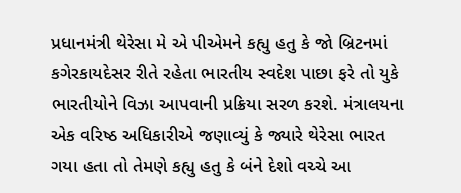પ્રધાનમંત્રી થેરેસા મે એ પીએમને કહ્યુ હતુ કે જો બ્રિટનમાં કગેરકાયદેસર રીતે રહેતા ભારતીય સ્વદેશ પાછા ફરે તો યુકે ભારતીયોને વિઝા આપવાની પ્રક્રિયા સરળ કરશે. મંત્રાલયના એક વરિષ્ઠ અધિકારીએ જણાવ્યું કે જ્યારે થેરેસા ભારત ગયા હતા તો તેમણે કહ્યુ હતુ કે બંને દેશો વચ્ચે આ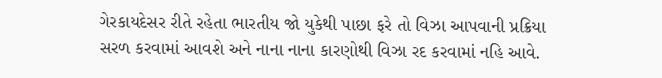ગેરકાયદેસર રીતે રહેતા ભારતીય જો યુકેથી પાછા ફરે તો વિઝા આપવાની પ્રક્રિયા સરળ કરવામાં આવશે અને નાના નાના કારણોથી વિઝા રદ કરવામાં નહિ આવે.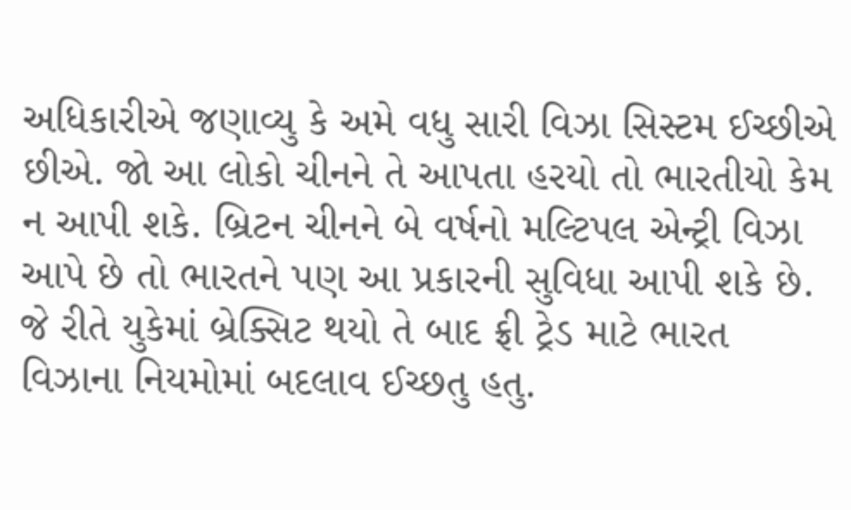અધિકારીએ જણાવ્યુ કે અમે વધુ સારી વિઝા સિસ્ટમ ઈચ્છીએ છીએ. જો આ લોકો ચીનને તે આપતા હરયો તો ભારતીયો કેમ ન આપી શકે. બ્રિટન ચીનને બે વર્ષનો મલ્ટિપલ એન્ટ્રી વિઝા આપે છે તો ભારતને પણ આ પ્રકારની સુવિધા આપી શકે છે. જે રીતે યુકેમાં બ્રેક્સિટ થયો તે બાદ ફ્રી ટ્રેડ માટે ભારત વિઝાના નિયમોમાં બદલાવ ઈચ્છતુ હતુ.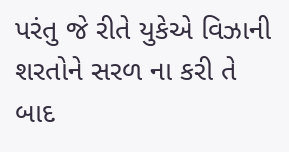પરંતુ જે રીતે યુકેએ વિઝાની શરતોને સરળ ના કરી તે બાદ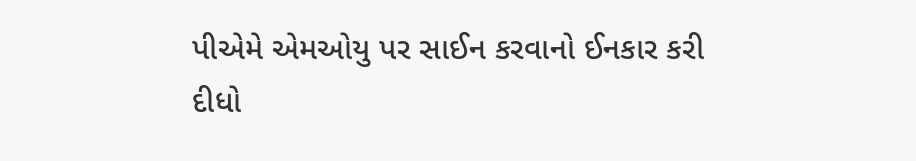પીએમે એમઓયુ પર સાઈન કરવાનો ઈનકાર કરી દીધો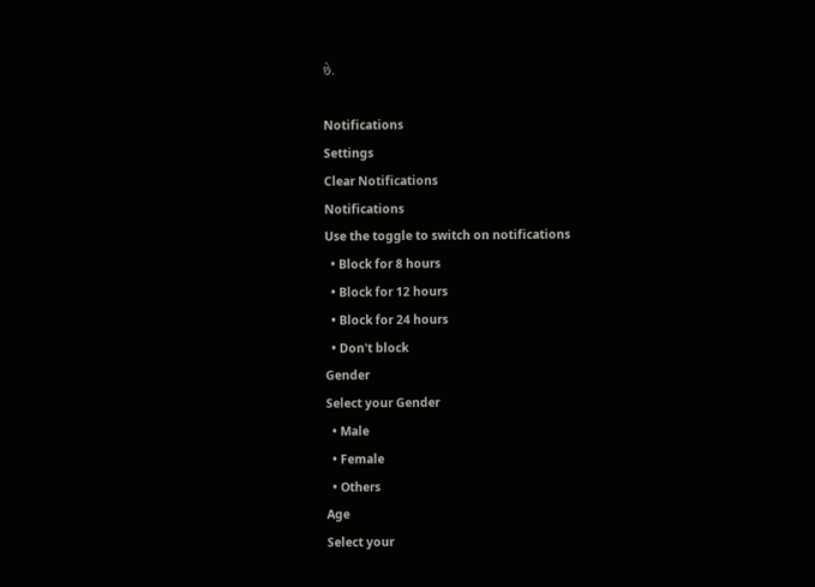છે.

Notifications
Settings
Clear Notifications
Notifications
Use the toggle to switch on notifications
  • Block for 8 hours
  • Block for 12 hours
  • Block for 24 hours
  • Don't block
Gender
Select your Gender
  • Male
  • Female
  • Others
Age
Select your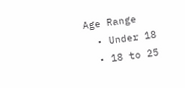Age Range
  • Under 18
  • 18 to 25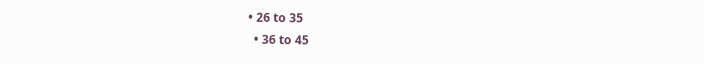• 26 to 35
  • 36 to 45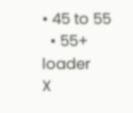• 45 to 55
  • 55+
loader
X